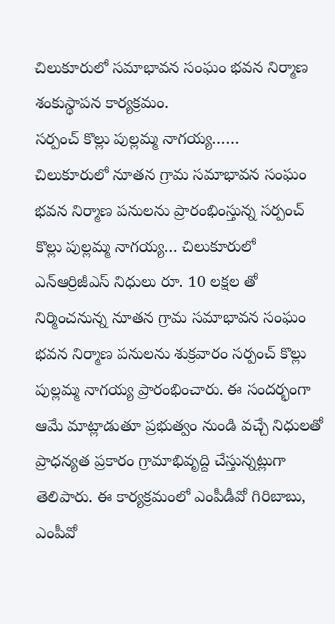చిలుకూరులో సమాభావన సంఘం భవన నిర్మాణ శంకుస్థాపన కార్యక్రమం.
సర్పంచ్ కొల్లు పుల్లమ్మ నాగయ్య……
చిలుకూరులో నూతన గ్రామ సమాభావన సంఘం భవన నిర్మాణ పనులను ప్రారంభింస్తున్న సర్పంచ్ కొల్లు పుల్లమ్మ నాగయ్య… చిలుకూరులో ఎన్ఆర్రిజీఎస్ నిధులు రూ. 10 లక్షల తో నిర్మించనున్న నూతన గ్రామ సమాభావన సంఘం భవన నిర్మాణ పనులను శుక్రవారం సర్పంచ్ కొల్లు పుల్లమ్మ నాగయ్య ప్రారంభించారు. ఈ సందర్భంగా ఆమే మాట్లాడుతూ ప్రభుత్వం నుండి వచ్చే నిధులతో ప్రాధన్యత ప్రకారం గ్రామాభివృద్ది చేస్తున్నట్లుగా తెలిపారు. ఈ కార్యక్రమంలో ఎంపీడీవో గిరిబాబు, ఎంపీవో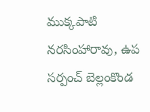ముక్కపాటి నరసింహారావు, ఉప సర్పంచ్ బెల్లంకొండ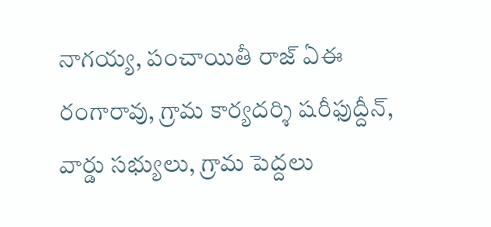నాగయ్య, పంచాయితీ రాజ్ ఏఈ రంగారావు, గ్రామ కార్యదర్శి షరీఫుద్దీన్, వార్డు సభ్యులు, గ్రామ పెద్దలు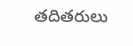తదితరులు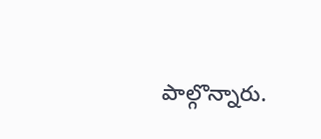పాల్గొన్నారు.